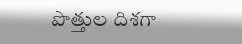పొత్తుల దిశగా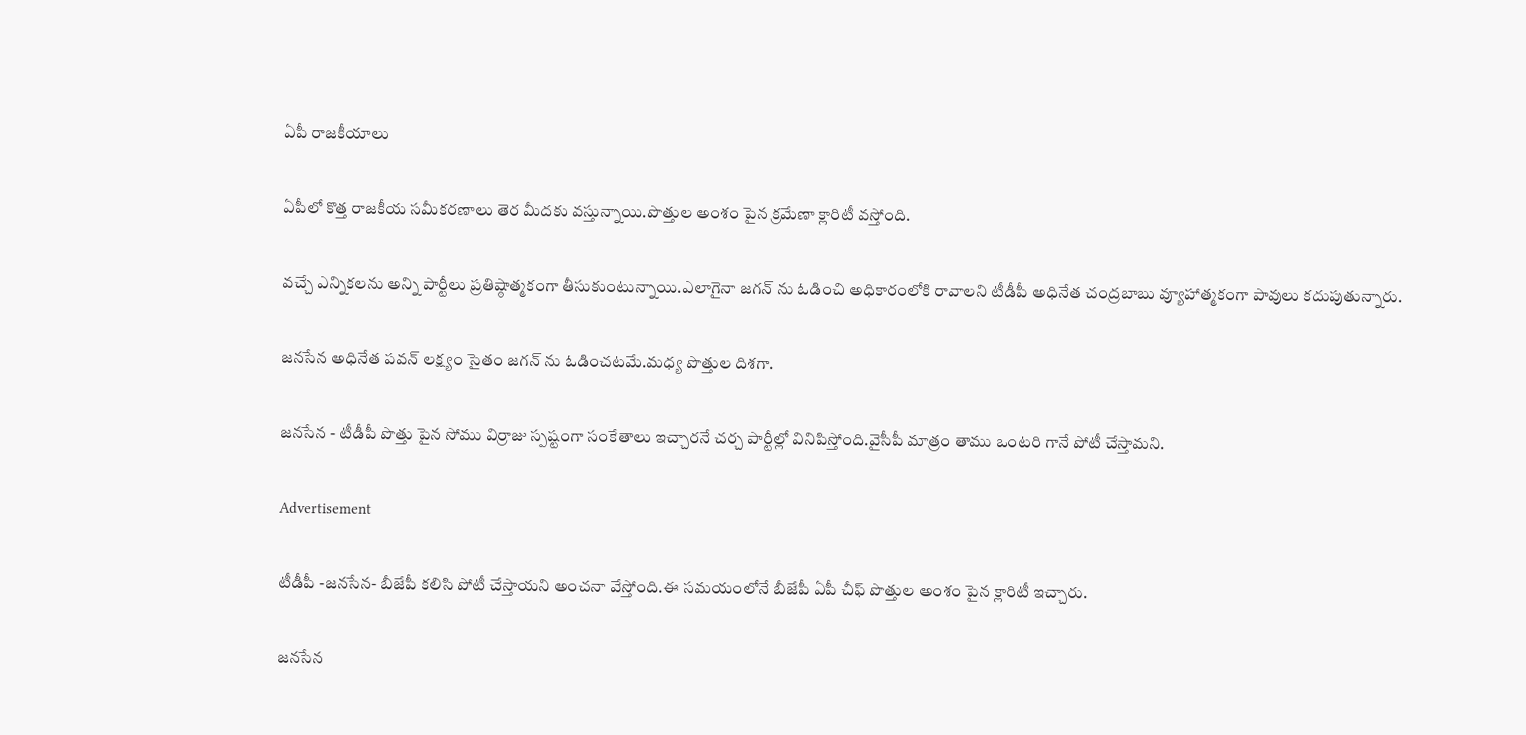ఏపీ రాజకీయాలు

ఏపీలో కొత్త రాజకీయ సమీకరణాలు తెర మీదకు వస్తున్నాయి.పొత్తుల అంశం పైన క్రమేణా క్లారిటీ వస్తోంది.

వచ్చే ఎన్నికలను అన్ని పార్టీలు ప్రతిష్ఠాత్మకంగా తీసుకుంటున్నాయి.ఎలాగైనా జగన్ ను ఓడించి అధికారంలోకి రావాలని టీడీపీ అధినేత చంద్రబాబు వ్యూహాత్మకంగా పావులు కదుపుతున్నారు.

జనసేన అధినేత పవన్ లక్ష్యం సైతం జగన్ ను ఓడించటమే.మధ్య పొత్తుల దిశగా.

జనసేన - టీడీపీ పొత్తు పైన సోము విర్రాజు స్పష్టంగా సంకేతాలు ఇచ్చారనే చర్చ పార్టీల్లో వినిపిస్తోంది.వైసీపీ మాత్రం తాము ఒంటరి గానే పోటీ చేస్తామని.

Advertisement

టీడీపీ -జనసేన- బీజేపీ కలిసి పోటీ చేస్తాయని అంచనా వేస్తోంది.ఈ సమయంలోనే బీజేపీ ఏపీ చీఫ్ పొత్తుల అంశం పైన క్లారిటీ ఇచ్చారు.

జనసేన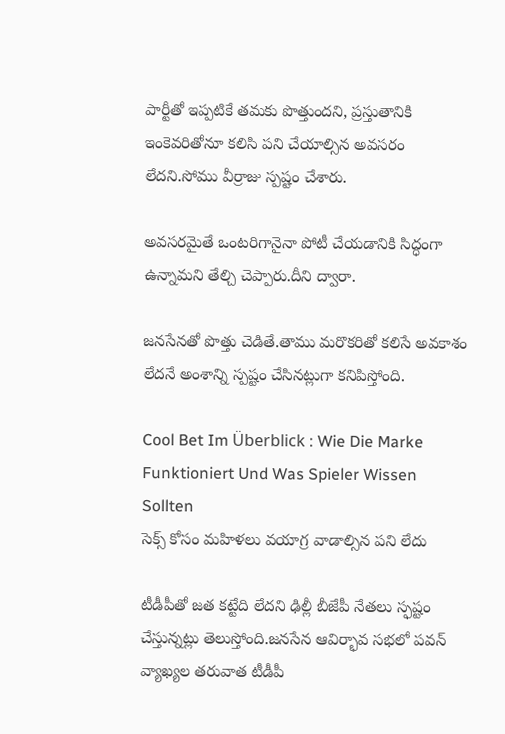పార్టీతో ఇప్పటికే తమకు పొత్తుందని, ప్రస్తుతానికి ఇంకెవరితోనూ కలిసి పని చేయాల్సిన అవసరం లేదని.సోము వీర్రాజు స్పష్టం చేశారు.

అవసరమైతే ఒంటరిగానైనా పోటీ చేయడానికి సిద్ధంగా ఉన్నామని తేల్చి చెప్పారు.దీని ద్వారా.

జనసేనతో పొత్తు చెడితే.తాము మరొకరితో కలిసే అవకాశం లేదనే అంశాన్ని స్పష్టం చేసినట్లుగా కనిపిస్తోంది.

Cool Bet Im Überblick : Wie Die Marke Funktioniert Und Was Spieler Wissen Sollten
సెక్స్ కోసం మహిళలు వయాగ్ర వాడాల్సిన పని లేదు

టీడీపీతో జత కట్టేది లేదని ఢిల్లీ బీజేపీ నేతలు స్ఫష్టం చేస్తున్నట్లు తెలుస్తోంది.జనసేన ఆవిర్భావ సభలో పవన్ వ్యాఖ్యల తరువాత టీడీపీ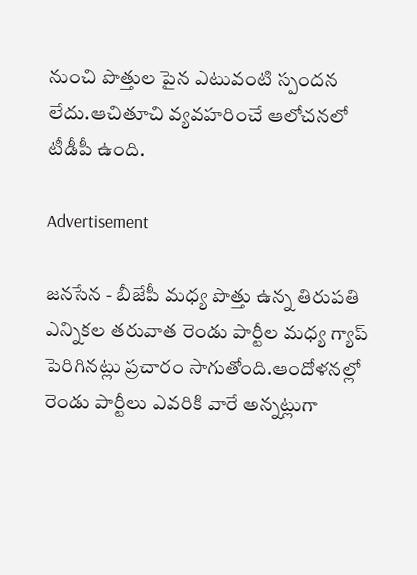నుంచి పొత్తుల పైన ఎటువంటి స్పందన లేదు.ఆచితూచి వ్యవహరించే ఆలోచనలో టీడీపీ ఉంది.

Advertisement

జనసేన - బీజేపీ మధ్య పొత్తు ఉన్న తిరుపతి ఎన్నికల తరువాత రెండు పార్టీల మధ్య గ్యాప్ పెరిగినట్లు ప్రచారం సాగుతోంది.ఆందోళనల్లో రెండు పార్టీలు ఎవరికి వారే అన్నట్లుగా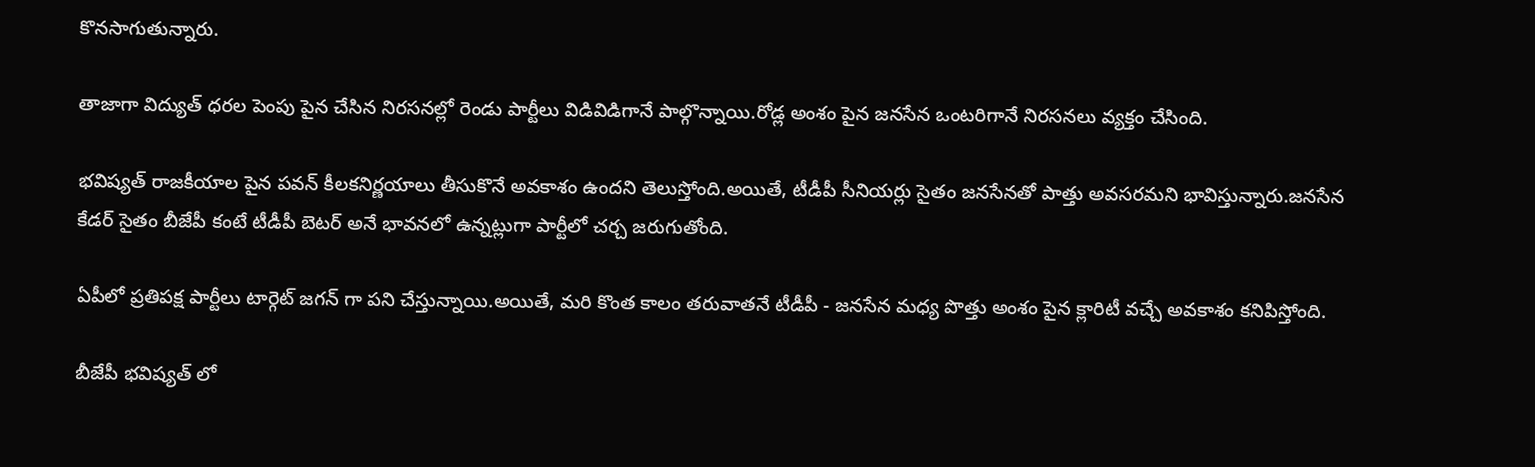కొనసాగుతున్నారు.

తాజాగా విద్యుత్ ధరల పెంపు పైన చేసిన నిరసనల్లో రెండు పార్టీలు విడివిడిగానే పాల్గొన్నాయి.రోడ్ల అంశం పైన జనసేన ఒంటరిగానే నిరసనలు వ్యక్తం చేసింది.

భవిష్యత్ రాజకీయాల పైన పవన్ కీలకనిర్ణయాలు తీసుకొనే అవకాశం ఉందని తెలుస్తోంది.అయితే, టీడీపీ సీనియర్లు సైతం జనసేనతో పాత్తు అవసరమని భావిస్తున్నారు.జనసేన కేడర్ సైతం బీజేపీ కంటే టీడీపీ బెటర్ అనే భావనలో ఉన్నట్లుగా పార్టీలో చర్చ జరుగుతోంది.

ఏపీలో ప్రతిపక్ష పార్టీలు టార్గెట్ జగన్ గా పని చేస్తున్నాయి.అయితే, మరి కొంత కాలం తరువాతనే టీడీపీ - జనసేన మధ్య పొత్తు అంశం పైన క్లారిటీ వచ్చే అవకాశం కనిపిస్తోంది.

బీజేపీ భవిష్యత్ లో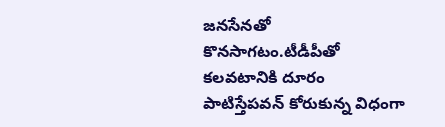జనసేనతో కొనసాగటం.టీడీపీతో కలవటానికి దూరం పాటిస్తేపవన్ కోరుకున్న విధంగా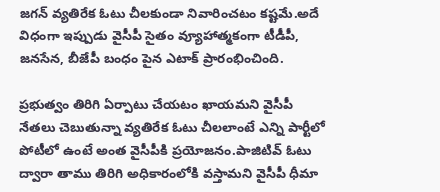జగన్ వ్యతిరేక ఓటు చీలకుండా నివారించటం కష్టమే.అదే విధంగా ఇప్పుడు వైసీపీ సైతం వ్యూహాత్మకంగా టీడీపీ, జనసేన, బీజేపీ బంధం పైన ఎటాక్ ప్రారంభించింది.

ప్రభుత్వం తిరిగి ఏర్పాటు చేయటం ఖాయమని వైసీపీ నేతలు చెబుతున్నా వ్యతిరేక ఓటు చీలలాంటే ఎన్ని పార్టీలో పోటీలో ఉంటే అంత వైసీపీకి ప్రయోజనం.పాజిటివ్ ఓటు ద్వారా తాము తిరిగి అధికారంలోకి వస్తామని వైసీపీ ధీమా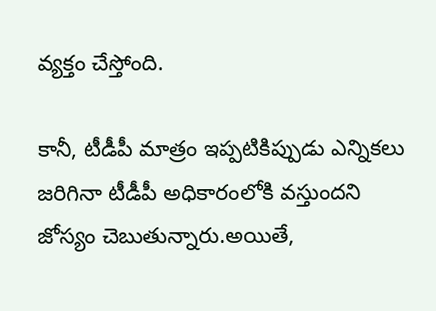వ్యక్తం చేస్తోంది.

కానీ, టీడీపీ మాత్రం ఇప్పటికిప్పుడు ఎన్నికలు జరిగినా టీడీపీ అధికారంలోకి వస్తుందని జోస్యం చెబుతున్నారు.అయితే,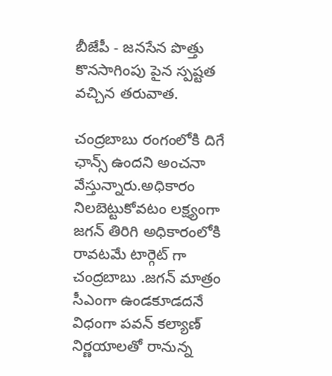బీజేపీ - జనసేన పొత్తు కొనసాగింపు పైన స్పష్టత వచ్చిన తరువాత.

చంద్రబాబు రంగంలోకి దిగే ఛాన్స్ ఉందని అంచనా వేస్తున్నారు.అధికారం నిలబెట్టుకోవటం లక్ష్యంగా జగన్ తిరిగి అధికారంలోకి రావటమే టార్గెట్ గా చంద్రబాబు .జగన్ మాత్రం సీఎంగా ఉండకూడదనే విధంగా పవన్ కల్యాణ్ నిర్ణయాలతో రానున్న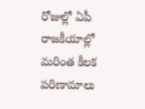రోజుల్లో ఏపీ రాజకీయాల్లో మరింత కీలక పరిణామాలు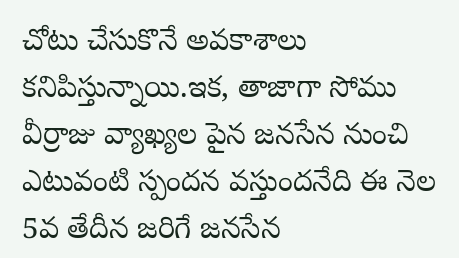చోటు చేసుకొనే అవకాశాలు కనిపిస్తున్నాయి.ఇక, తాజాగా సోము వీర్రాజు వ్యాఖ్యల పైన జనసేన నుంచి ఎటువంటి స్పందన వస్తుందనేది ఈ నెల 5వ తేదీన జరిగే జనసేన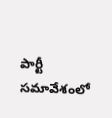పార్టీ సమావేశంలో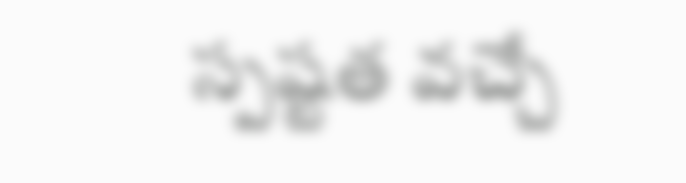స్పష్టత వచ్చే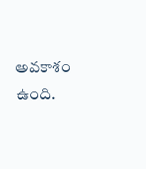అవకాశం ఉంది.